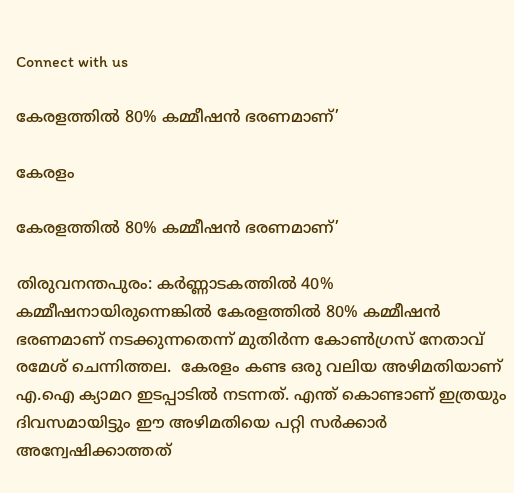Connect with us

കേരളത്തില്‍ 80% കമ്മീഷന്‍ ഭരണമാണ്’

കേരളം

കേരളത്തില്‍ 80% കമ്മീഷന്‍ ഭരണമാണ്’

തിരുവനന്തപുരം: കര്‍ണ്ണാടകത്തില്‍ 40% കമ്മീഷനായിരുന്നെങ്കില്‍ കേരളത്തില്‍ 80% കമ്മീഷന്‍ ഭരണമാണ് നടക്കുന്നതെന്ന് മുതിര്‍ന്ന കോണ്‍ഗ്രസ് നേതാവ് രമേശ് ചെന്നിത്തല.  കേരളം കണ്ട ഒരു വലിയ അഴിമതിയാണ് എ.ഐ ക്യാമറ ഇടപ്പാടില്‍ നടന്നത്. എന്ത് കൊണ്ടാണ് ഇത്രയും ദിവസമായിട്ടും ഈ അഴിമതിയെ പറ്റി സര്‍ക്കാര്‍ അന്വേഷിക്കാത്തത്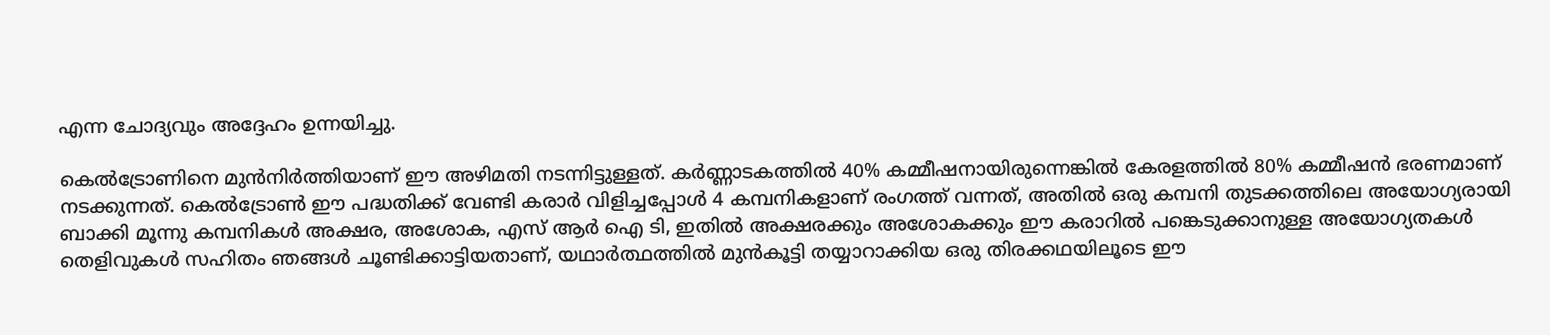എന്ന ചോദ്യവും അദ്ദേഹം ഉന്നയിച്ചു.

കെല്‍ട്രോണിനെ മുന്‍നിര്‍ത്തിയാണ് ഈ അഴിമതി നടന്നിട്ടുള്ളത്. കര്‍ണ്ണാടകത്തില്‍ 40% കമ്മീഷനായിരുന്നെങ്കില്‍ കേരളത്തില്‍ 80% കമ്മീഷന്‍ ഭരണമാണ് നടക്കുന്നത്. കെല്‍ട്രോണ്‍ ഈ പദ്ധതിക്ക് വേണ്ടി കരാര്‍ വിളിച്ചപ്പോള്‍ 4 കമ്പനികളാണ് രംഗത്ത് വന്നത്, അതില്‍ ഒരു കമ്പനി തുടക്കത്തിലെ അയോഗ്യരായി ബാക്കി മൂന്നു കമ്പനികള്‍ അക്ഷര, അശോക, എസ് ആര്‍ ഐ ടി, ഇതില്‍ അക്ഷരക്കും അശോകക്കും ഈ കരാറില്‍ പങ്കെടുക്കാനുള്ള അയോഗ്യതകള്‍ തെളിവുകള്‍ സഹിതം ഞങ്ങള്‍ ചൂണ്ടിക്കാട്ടിയതാണ്, യഥാര്‍ത്ഥത്തില്‍ മുന്‍കൂട്ടി തയ്യാറാക്കിയ ഒരു തിരക്കഥയിലൂടെ ഈ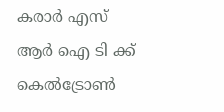കരാര്‍ എസ് ആര്‍ ഐ ടി ക്ക് കെല്‍ട്രോണ്‍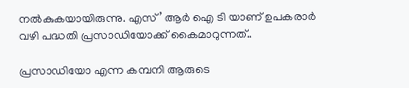നല്‍കുകയായിരുന്നു. എസ്’ ആര്‍ ഐ ടി യാണ് ഉപകരാര്‍ വഴി പദ്ധതി പ്രസാഡിയോക്ക് കൈമാറുന്നത്..

പ്രസാഡിയോ എന്ന കമ്പനി ആരുടെ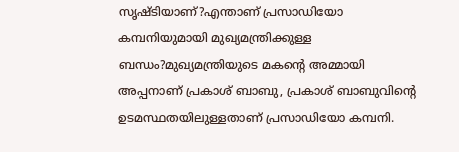സൃഷ്ടിയാണ്?എന്താണ് പ്രസാഡിയോ കമ്പനിയുമായി മുഖ്യമന്ത്രിക്കുള്ള ബന്ധം?മുഖ്യമന്ത്രിയുടെ മകന്റെ അമ്മായി അപ്പനാണ് പ്രകാശ് ബാബു, പ്രകാശ് ബാബുവിന്റെ ഉടമസ്ഥതയിലുള്ളതാണ് പ്രസാഡിയോ കമ്പനി.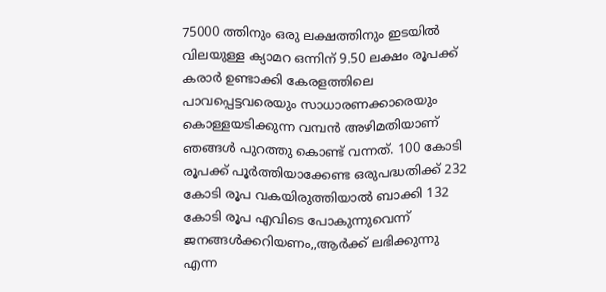75000 ത്തിനും ഒരു ലക്ഷത്തിനും ഇടയില്‍ വിലയുള്ള ക്യാമറ ഒന്നിന് 9.50 ലക്ഷം രൂപക്ക് കരാര്‍ ഉണ്ടാക്കി കേരളത്തിലെ പാവപ്പെട്ടവരെയും സാധാരണക്കാരെയും കൊള്ളയടിക്കുന്ന വമ്പന്‍ അഴിമതിയാണ് ഞങ്ങള്‍ പുറത്തു കൊണ്ട് വന്നത്. 100 കോടി രൂപക്ക് പൂര്‍ത്തിയാക്കേണ്ട ഒരുപദ്ധതിക്ക് 232 കോടി രൂപ വകയിരുത്തിയാല്‍ ബാക്കി 132 കോടി രൂപ എവിടെ പോകുന്നുവെന്ന് ജനങ്ങള്‍ക്കറിയണം,,ആര്‍ക്ക് ലഭിക്കുന്നു എന്ന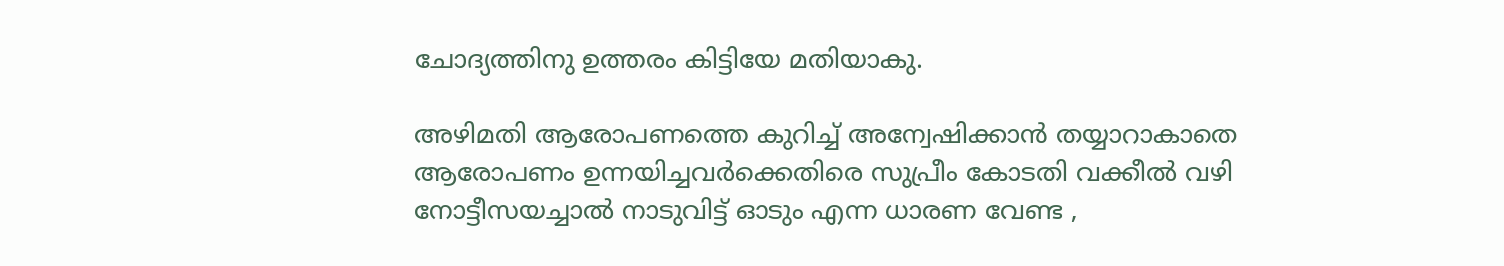ചോദ്യത്തിനു ഉത്തരം കിട്ടിയേ മതിയാകു.

അഴിമതി ആരോപണത്തെ കുറിച്ച് അന്വേഷിക്കാന്‍ തയ്യാറാകാതെ ആരോപണം ഉന്നയിച്ചവര്‍ക്കെതിരെ സുപ്രീം കോടതി വക്കീല്‍ വഴി നോട്ടീസയച്ചാല്‍ നാടുവിട്ട് ഓടും എന്ന ധാരണ വേണ്ട ,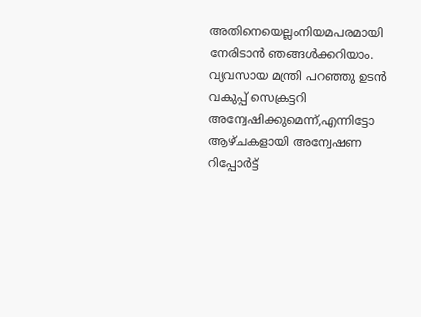അതിനെയെല്ലംനിയമപരമായി നേരിടാന്‍ ഞങ്ങള്‍ക്കറിയാം. വ്യവസായ മന്ത്രി പറഞ്ഞു ഉടന്‍ വകുപ്പ് സെക്രട്ടറി അന്വേഷിക്കുമെന്ന്,എന്നിട്ടോ ആഴ്ചകളായി അന്വേഷണ റിപ്പോര്‍ട്ട്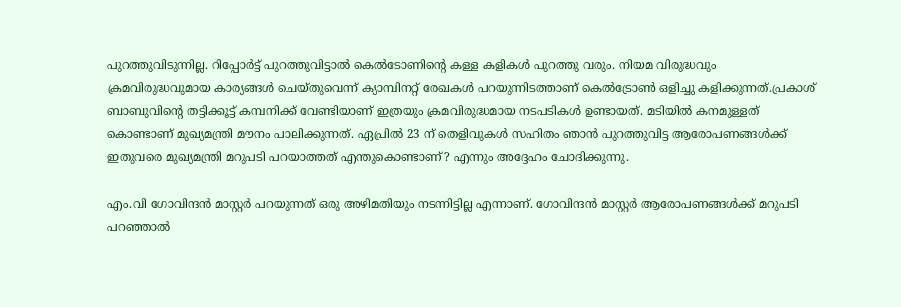പുറത്തുവിടുന്നില്ല. റിപ്പോര്‍ട്ട് പുറത്തുവിട്ടാല്‍ കെല്‍ടോണിന്റെ കള്ള കളികള്‍ പുറത്തു വരും. നിയമ വിരുദ്ധവും ക്രമവിരുദ്ധവുമായ കാര്യങ്ങള്‍ ചെയ്തുവെന്ന് ക്യാമ്പിനറ്റ് രേഖകള്‍ പറയുന്നിടത്താണ് കെല്‍ട്രോണ്‍ ഒളിച്ചു കളിക്കുന്നത്.പ്രകാശ് ബാബുവിന്റെ തട്ടിക്കൂട്ട് കമ്പനിക്ക് വേണ്ടിയാണ് ഇത്രയും ക്രമവിരുദ്ധമായ നടപടികള്‍ ഉണ്ടായത്. മടിയില്‍ കനമുള്ളത് കൊണ്ടാണ് മുഖ്യമന്ത്രി മൗനം പാലിക്കുന്നത്. ഏപ്രില്‍ 23 ന് തെളിവുകള്‍ സഹിതം ഞാന്‍ പുറത്തുവിട്ട ആരോപണങ്ങള്‍ക്ക് ഇതുവരെ മുഖ്യമന്ത്രി മറുപടി പറയാത്തത് എന്തുകൊണ്ടാണ്? എന്നും അദ്ദേഹം ചോദിക്കുന്നു.

എം.വി ഗോവിന്ദന്‍ മാസ്റ്റര്‍ പറയുന്നത് ഒരു അഴിമതിയും നടന്നിട്ടില്ല എന്നാണ്. ഗോവിന്ദന്‍ മാസ്റ്റര്‍ ആരോപണങ്ങള്‍ക്ക് മറുപടി പറഞ്ഞാല്‍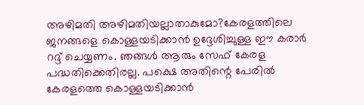അഴിമതി അഴിമതിയല്ലാതാകുമോ?കേരളത്തിലെ ജനങ്ങളെ കൊള്ളയടിക്കാന്‍ ഉദ്ദേശിച്ചുള്ള ഈ കരാര്‍ റദ്ദ് ചെയ്യണം. ഞങ്ങള്‍ ആരും സേഫ് കേരള പദ്ധതിക്കെതിരല്ല. പക്ഷെ അതിന്റെ പേരില്‍ കേരളത്തെ കൊള്ളയടിക്കാന്‍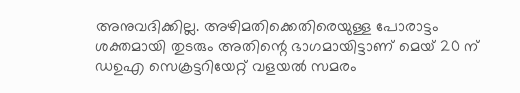അനുവദിക്കില്ല. അഴിമതിക്കെതിരെയുള്ള പോരാട്ടം ശക്തമായി തുടരും അതിന്റെ ഭാഗമായിട്ടാണ് മെയ് 20 ന് ഡഉഎ സെക്രട്ടറിയേറ്റ് വളയല്‍ സമരം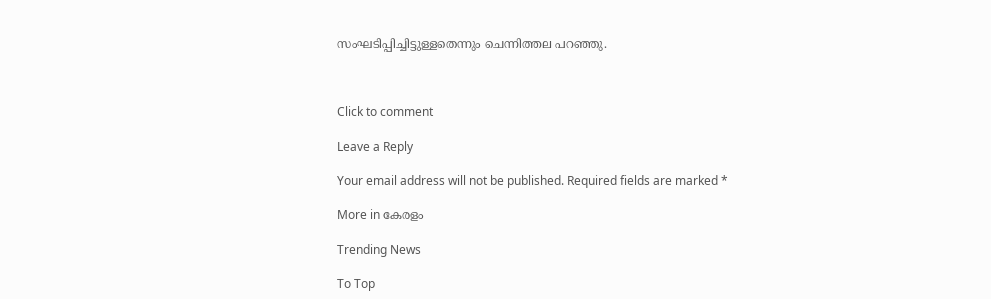സംഘടിപ്പിച്ചിട്ടുള്ളതെന്നും ചെന്നിത്തല പറഞ്ഞു.



Click to comment

Leave a Reply

Your email address will not be published. Required fields are marked *

More in കേരളം

Trending News

To Top